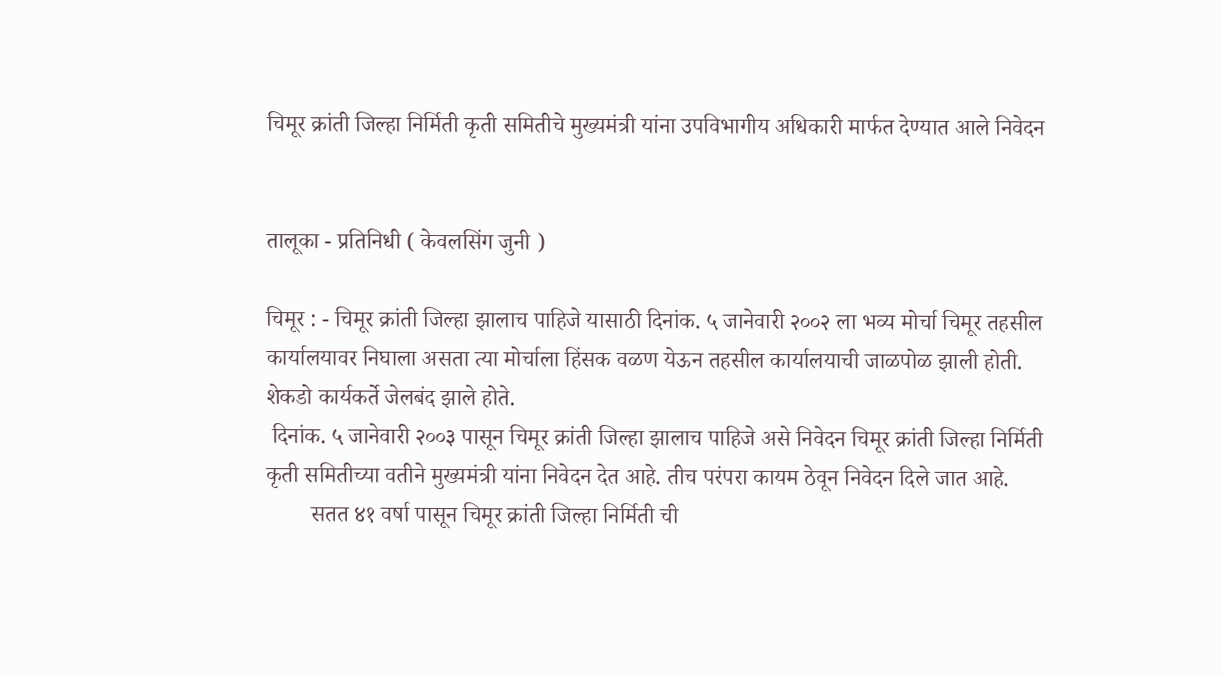चिमूर क्रांती जिल्हा निर्मिती कृती समितीचे मुख्यमंत्री यांना उपविभागीय अधिकारी मार्फत देण्यात आले निवेदन


तालूका - प्रतिनिधी ( केवलसिंग जुनी )

चिमूर : - चिमूर क्रांती जिल्हा झालाच पाहिजे यासाठी दिनांक. ५ जानेवारी २००२ ला भव्य मोर्चा चिमूर तहसील कार्यालयावर निघाला असता त्या मोर्चाला हिंसक वळण येऊन तहसील कार्यालयाची जाळपोळ झाली होती. शेकडो कार्यकर्ते जेलबंद झाले होते.
 दिनांक. ५ जानेवारी २००३ पासून चिमूर क्रांती जिल्हा झालाच पाहिजे असे निवेदन चिमूर क्रांती जिल्हा निर्मिती कृती समितीच्या वतीने मुख्यमंत्री यांना निवेदन देत आहे. तीच परंपरा कायम ठेवून निवेदन दिले जात आहे.
        सतत ४१ वर्षा पासून चिमूर क्रांती जिल्हा निर्मिती ची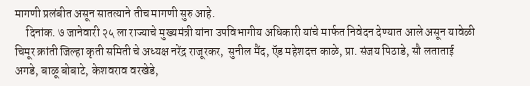मागणी प्रलंबीत असून सातत्याने तीच मागणी सुरु आहे.
     दिनांक. ७ जानेवारी २५ ला राज्याचे मुख्यमंत्री यांना उपविभागीय अधिकारी यांचे मार्फत निवेदन देण्यात आले असून यावेळी चिमूर क्रांती जिल्हा कृती समिती चे अध्यक्ष नरेंद्र राजूरकर,  सुनील मैंद, ऍड महेशदत्त काळे, प्रा. संजय पिठाडे, सौ लताताई अगडे, बाळू बोबाटे, केशवराव वरखेडे,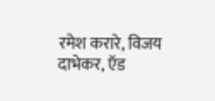रमेश करारे, विजय दाभेकर, ऍड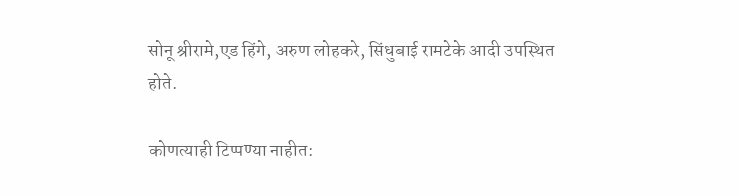सोनू श्रीरामे,एड हिंगे, अरुण लोहकरे, सिंधुबाई रामटेके आदी उपस्थित होते.

कोणत्याही टिप्पण्‍या नाहीत: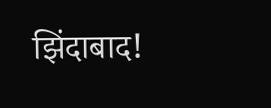झिंदाबाद!